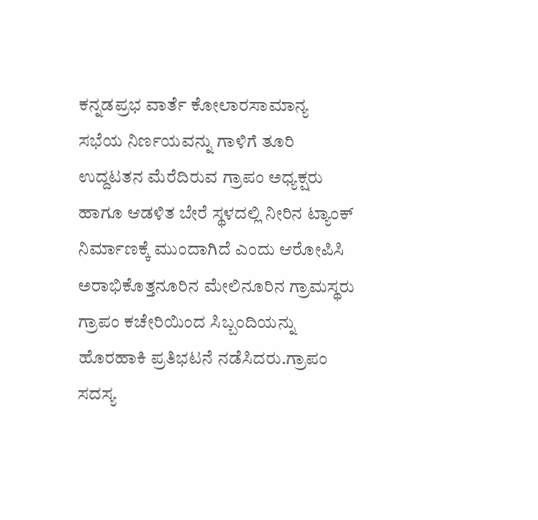ಕನ್ನಡಪ್ರಭ ವಾರ್ತೆ ಕೋಲಾರಸಾಮಾನ್ಯ ಸಭೆಯ ನಿರ್ಣಯವನ್ನು ಗಾಳಿಗೆ ತೂರಿ ಉದ್ದಟತನ ಮೆರೆದಿರುವ ಗ್ರಾಪಂ ಅಧ್ಯಕ್ಷರು ಹಾಗೂ ಆಡಳಿತ ಬೇರೆ ಸ್ಥಳದಲ್ಲಿ ನೀರಿನ ಟ್ಯಾಂಕ್ ನಿರ್ಮಾಣಕ್ಕೆ ಮುಂದಾಗಿದೆ ಎಂದು ಆರೋಪಿಸಿ ಅರಾಭಿಕೊತ್ತನೂರಿನ ಮೇಲಿನೂರಿನ ಗ್ರಾಮಸ್ಥರು ಗ್ರಾಪಂ ಕಚೇರಿಯಿಂದ ಸಿಬ್ಬಂದಿಯನ್ನು ಹೊರಹಾಕಿ ಪ್ರತಿಭಟನೆ ನಡೆಸಿದರು.ಗ್ರಾಪಂ ಸದಸ್ಯ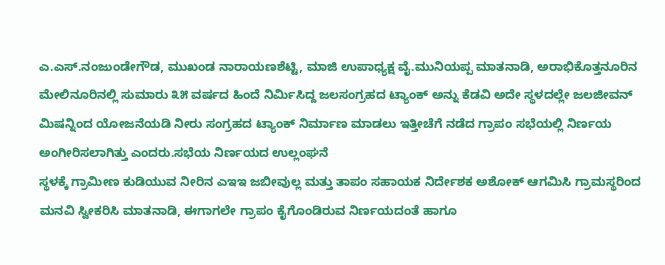ಎ.ಎಸ್.ನಂಜುಂಡೇಗೌಡ, ಮುಖಂಡ ನಾರಾಯಣಶೆಟ್ಟಿ, ಮಾಜಿ ಉಪಾಧ್ಯಕ್ಷ ವೈ.ಮುನಿಯಪ್ಪ ಮಾತನಾಡಿ, ಅರಾಭಿಕೊತ್ತನೂರಿನ ಮೇಲಿನೂರಿನಲ್ಲಿ ಸುಮಾರು ೩೫ ವರ್ಷದ ಹಿಂದೆ ನಿರ್ಮಿಸಿದ್ದ ಜಲಸಂಗ್ರಹದ ಟ್ಯಾಂಕ್ ಅನ್ನು ಕೆಡವಿ ಅದೇ ಸ್ಥಳದಲ್ಲೇ ಜಲಜೀವನ್ ಮಿಷನ್ನಿಂದ ಯೋಜನೆಯಡಿ ನೀರು ಸಂಗ್ರಹದ ಟ್ಯಾಂಕ್ ನಿರ್ಮಾಣ ಮಾಡಲು ಇತ್ತೀಚೆಗೆ ನಡೆದ ಗ್ರಾಪಂ ಸಭೆಯಲ್ಲಿ ನಿರ್ಣಯ ಅಂಗೀರಿಸಲಾಗಿತ್ತು ಎಂದರು.ಸಭೆಯ ನಿರ್ಣಯದ ಉಲ್ಲಂಘನೆ
ಸ್ಥಳಕ್ಕೆ ಗ್ರಾಮೀಣ ಕುಡಿಯುವ ನೀರಿನ ಎಇಇ ಜಬೀವುಲ್ಲ ಮತ್ತು ತಾಪಂ ಸಹಾಯಕ ನಿರ್ದೇಶಕ ಅಶೋಕ್ ಆಗಮಿಸಿ ಗ್ರಾಮಸ್ಥರಿಂದ ಮನವಿ ಸ್ವೀಕರಿಸಿ ಮಾತನಾಡಿ, ಈಗಾಗಲೇ ಗ್ರಾಪಂ ಕೈಗೊಂಡಿರುವ ನಿರ್ಣಯದಂತೆ ಹಾಗೂ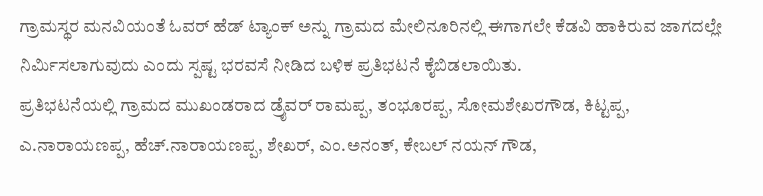ಗ್ರಾಮಸ್ಥರ ಮನವಿಯಂತೆ ಓವರ್ ಹೆಡ್ ಟ್ಯಾಂಕ್ ಅನ್ನು ಗ್ರಾಮದ ಮೇಲಿನೂರಿನಲ್ಲಿ ಈಗಾಗಲೇ ಕೆಡವಿ ಹಾಕಿರುವ ಜಾಗದಲ್ಲೇ ನಿರ್ಮಿಸಲಾಗುವುದು ಎಂದು ಸ್ಪಷ್ಟ ಭರವಸೆ ನೀಡಿದ ಬಳಿಕ ಪ್ರತಿಭಟನೆ ಕೈಬಿಡಲಾಯಿತು.
ಪ್ರತಿಭಟನೆಯಲ್ಲಿ ಗ್ರಾಮದ ಮುಖಂಡರಾದ ಡ್ರೈವರ್ ರಾಮಪ್ಪ, ತಂಭೂರಪ್ಪ, ಸೋಮಶೇಖರಗೌಡ, ಕಿಟ್ಟಪ್ಪ, ಎ.ನಾರಾಯಣಪ್ಪ, ಹೆಚ್.ನಾರಾಯಣಪ್ಪ, ಶೇಖರ್, ಎಂ.ಅನಂತ್, ಕೇಬಲ್ ನಯನ್ ಗೌಡ,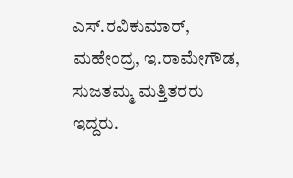ಎಸ್.ರವಿಕುಮಾರ್, ಮಹೇಂದ್ರ, ಇ.ರಾಮೇಗೌಡ, ಸುಜತಮ್ಮ ಮತ್ತಿತರರು ಇದ್ದರು.